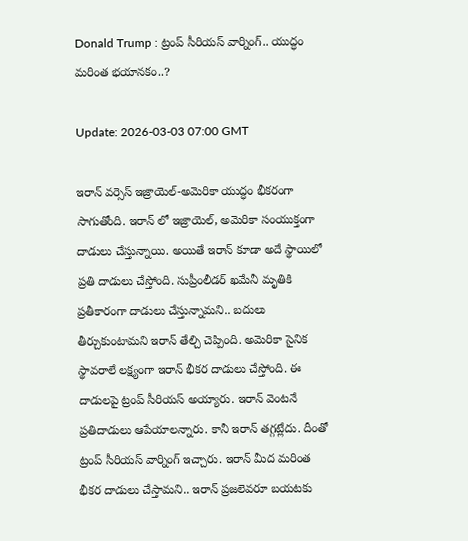Donald Trump : ట్రంప్ సీరియస్ వార్నింగ్.. యుద్ధం మరింత భయానకం..?

Update: 2026-03-03 07:00 GMT

ఇరాన్ వర్సెస్ ఇజ్రాయెల్-అమెరికా యుద్ధం భీకరంగా సాగుతోంది. ఇరాన్ లో ఇజ్రాయెల్, అమెరికా సంయుక్తంగా దాడులు చేస్తున్నాయి. అయితే ఇరాన్ కూడా అదే స్థాయిలో ప్రతి దాడులు చేస్తోంది. సుప్రీంలీడర్ ఖమేనీ మృతికి ప్రతీకారంగా దాడులు చేస్తున్నామని.. బదులు తీర్చుకుంటామని ఇరాన్ తేల్చి చెప్పింది. అమెరికా సైనిక స్థావరాలే లక్ష్యంగా ఇరాన్ భీకర దాడులు చేస్తోంది. ఈ దాడులపై ట్రంప్ సీరియస్ అయ్యారు. ఇరాన్ వెంటనే ప్రతిదాడులు ఆపేయాలన్నారు. కానీ ఇరాన్ తగ్గట్లేదు. దీంతో ట్రంప్ సీరియస్ వార్నింగ్ ఇచ్చారు. ఇరాన్ మీద మరింత భీకర దాడులు చేస్తామని.. ఇరాన్ ప్రజలెవరూ బయటకు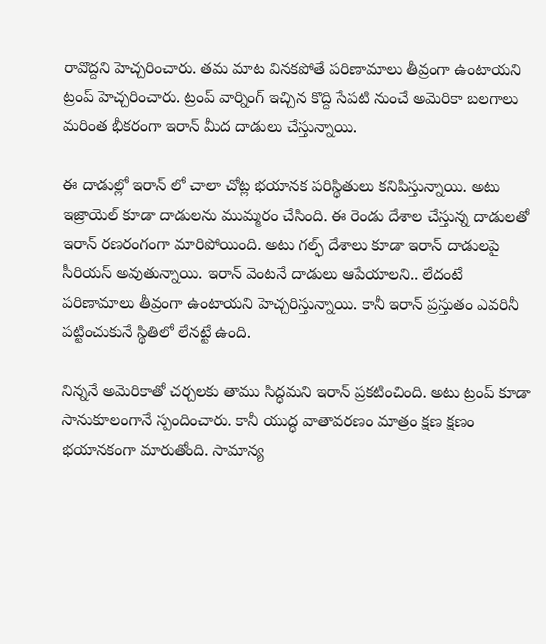రావొద్దని హెచ్చరించారు. తమ మాట వినకపోతే పరిణామాలు తీవ్రంగా ఉంటాయని ట్రంప్ హెచ్చరించారు. ట్రంప్ వార్నింగ్ ఇచ్చిన కొద్ది సేపటి నుంచే అమెరికా బలగాలు మరింత భీకరంగా ఇరాన్ మీద దాడులు చేస్తున్నాయి.

ఈ దాడుల్లో ఇరాన్ లో చాలా చోట్ల భయానక పరిస్థితులు కనిపిస్తున్నాయి. అటు ఇజ్రాయెల్ కూడా దాడులను ముమ్మరం చేసింది. ఈ రెండు దేశాల చేస్తున్న దాడులతో ఇరాన్ రణరంగంగా మారిపోయింది. అటు గల్ఫ్ దేశాలు కూడా ఇరాన్ దాడులపై సీరియస్ అవుతున్నాయి. ఇరాన్ వెంటనే దాడులు ఆపేయాలని.. లేదంటే పరిణామాలు తీవ్రంగా ఉంటాయని హెచ్చరిస్తున్నాయి. కానీ ఇరాన్ ప్రస్తుతం ఎవరినీ పట్టించుకునే స్థితిలో లేనట్టే ఉంది.

నిన్ననే అమెరికాతో చర్చలకు తాము సిద్ధమని ఇరాన్ ప్రకటించింది. అటు ట్రంప్ కూడా సానుకూలంగానే స్పందించారు. కానీ యుద్ధ వాతావరణం మాత్రం క్షణ క్షణం భయానకంగా మారుతోంది. సామాన్య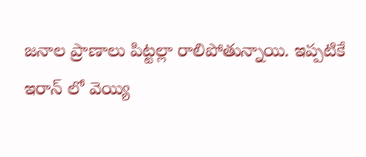జనాల ప్రాణాలు పిట్టల్లా రాలిపోతున్నాయి. ఇప్పటికే ఇరాన్ లో వెయ్యి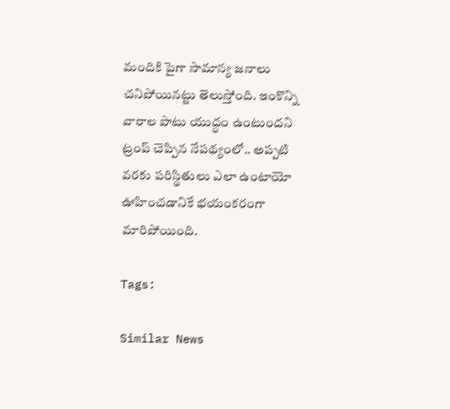మందికి పైగా సామాన్య జనాలు చనిపోయినట్టు తెలుస్తోంది. ఇంకొన్ని వారాల పాటు యుద్ధం ఉంటుందని ట్రంప్ చెప్పిన నేపథ్యంలో.. అప్పటి వరకు పరిస్థితులు ఎలా ఉంటాయో ఊహించడానికే భయంకరంగా మారిపోయింది.

Tags:

Similar News